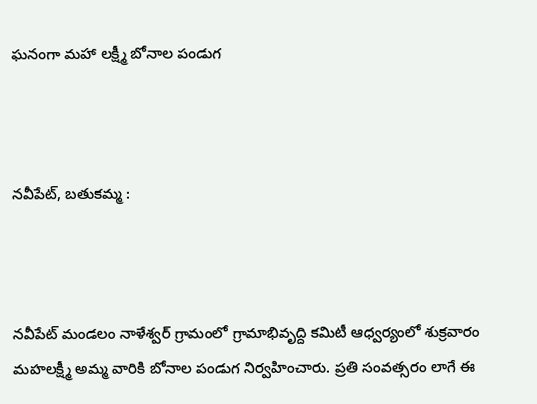ఘనంగా మహా లక్ష్మీ బోనాల పండుగ



నవీపేట్, బతుకమ్మ :



నవీపేట్ మండలం నాళేశ్వర్ గ్రామంలో గ్రామాభివృద్ది కమిటీ ఆధ్వర్యంలో శుక్రవారం మహలక్ష్మీ అమ్మ వారికి బోనాల పండుగ నిర్వహించారు. ప్రతి సంవత్సరం లాగే ఈ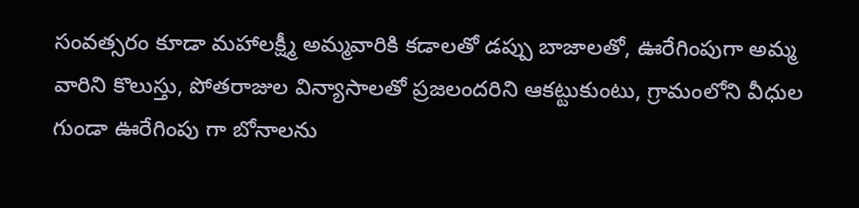సంవత్సరం కూడా మహాలక్ష్మీ అమ్మవారికి కడాలతో డప్పు బాజాలతో, ఊరేగింపుగా అమ్మ వారిని కొలుస్తు, పోతరాజుల విన్యాసాలతో ప్రజలందరిని ఆకట్టుకుంటు, గ్రామంలోని వీధుల గుండా ఊరేగింపు గా బోనాలను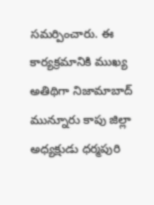సమర్పించారు. ఈ కార్యక్రమానికి ముఖ్య అతిథిగా నిజామాబాద్ మున్నూరు కాపు జిల్లా అధ్యక్షుడు ధర్మపురి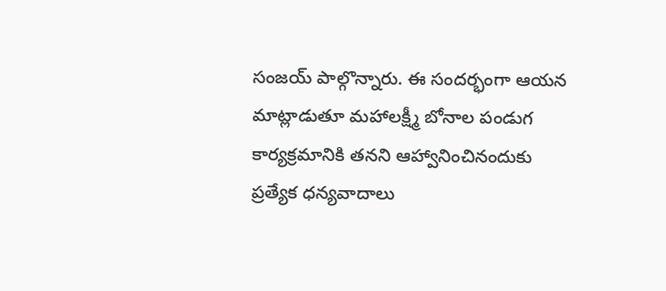సంజయ్ పాల్గొన్నారు. ఈ సందర్భంగా ఆయన మాట్లాడుతూ మహాలక్ష్మీ బోనాల పండుగ కార్యక్రమానికి తనని ఆహ్వానించినందుకు ప్రత్యేక ధన్యవాదాలు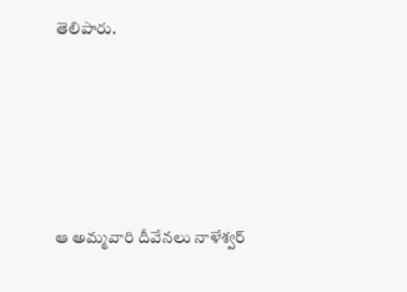తెలిపారు.





ఆ అమ్మవారి దీవేనలు నాళేశ్వర్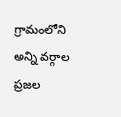గ్రామంలోని అన్ని వర్గాల ప్రజల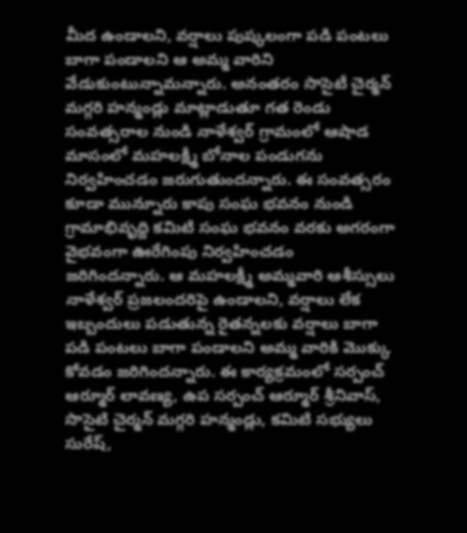మీద ఉండాలని, వర్షాలు పుష్కలంగా పడి పంటలు బాగా పండాలని ఆ అమ్మ వారిని వేడుకుంటున్నామన్నారు. అనంతరం సొసైటీ చైర్మన్ మగ్గరి హన్మండ్లు మాట్లాడుతూ గత రెండు సంవత్సరాల నుండి నాళేశ్వర్ గ్రామంలో ఆషాడ మాసంలో మహలక్ష్మీ బోనాల పండుగను నిర్వహించడం జరుగుతుందన్నారు. ఈ సంవత్సరం కూడా మున్నూరు కాపు సంఘ భవనం నుండి గ్రామాభివృద్ది కమిటి సంఘ భవనం వరకు అగరంగా వైభవంగా ఊరేగింపు నిర్వహించడం జరిగిందన్నారు. ఆ మహలక్ష్మీ అమ్మవారి ఆశీస్సులు నాళేశ్వర్ ప్రజలందరిపై ఉండాలని, వర్షాలు లేక ఇబ్బందులు పడుతున్న రైతన్నలకు వర్షాలు బాగా పడి పంటలు బాగా పండాలని అమ్మ వారికి మొక్కు కోవడం జరిగిందన్నారు. ఈ కార్యక్రమంలో సర్పంచ్ ఆర్మూర్ లావణ్య, ఉప సర్పంచ్ ఆర్మూర్ శ్రీనివాస్, సొసైటి చైర్మన్ మగ్గరి హన్మండ్లు, కమిటి సభ్యులు సురేష్,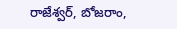రాజేశ్వర్, బోజరాం,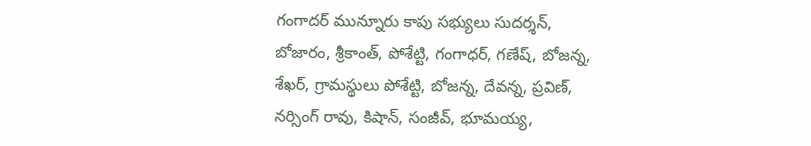గంగాదర్ మున్నూరు కాపు సభ్యులు సుదర్శన్, బోజారం, శ్రీకాంత్, పోశేట్టి, గంగాధర్, గణేష్, బోజన్న, శేఖర్, గ్రామస్థులు పోశేట్టి, బోజన్న, దేవన్న, ప్రవిణ్, నర్సింగ్ రావు, కిషాన్, సంజీవ్, భూమయ్య,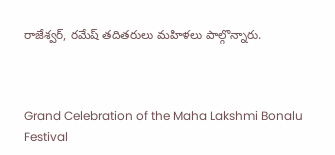రాజేశ్వర్, రమేష్ తదితరులు మహిళలు పాల్గొన్నారు.



Grand Celebration of the Maha Lakshmi Bonalu Festival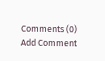Comments (0)
Add Comment